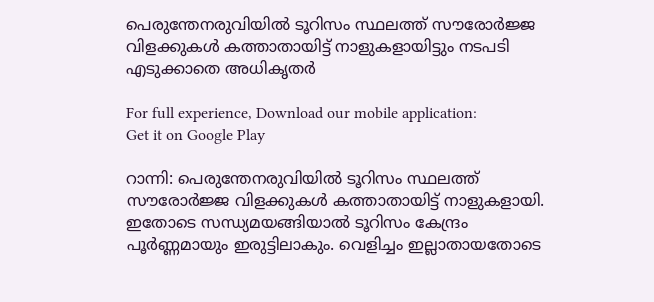പെരുന്തേനരുവിയില്‍ ടൂറിസം സ്ഥലത്ത് സൗരോര്‍ജ്ജ വിളക്കുകള്‍ കത്താതായിട്ട് നാളുകളായിട്ടും നടപടി എടുക്കാതെ അധികൃതർ

For full experience, Download our mobile application:
Get it on Google Play

റാന്നി: പെരുന്തേനരുവിയില്‍ ടൂറിസം സ്ഥലത്ത് സൗരോര്‍ജ്ജ വിളക്കുകള്‍ കത്താതായിട്ട് നാളുകളായി. ഇതോടെ സന്ധ്യമയങ്ങിയാല്‍ ടൂറിസം കേന്ദ്രം പൂര്‍ണ്ണമായും ഇരുട്ടിലാകും. വെളിച്ചം ഇല്ലാതായതോടെ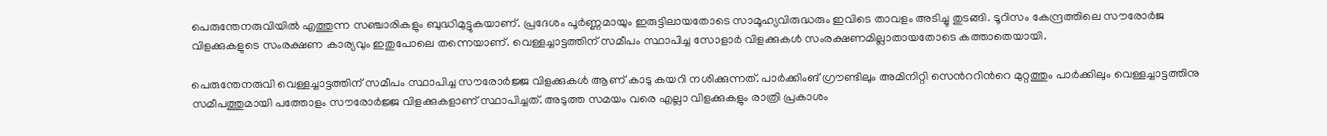പെരുന്തേനരുവിയില്‍ എത്തുന്ന സഞ്ചാരികളും ബുദ്ധിമുട്ടുകയാണ്. പ്രദേശം പൂര്‍ണ്ണമായും ഇരുട്ടിലായതോടെ സാമൂഹ്യവിരുദ്ധരും ഇവിടെ താവളം അടിച്ചു തുടങ്ങി. ടൂറിസം കേന്ദ്രത്തിലെ സൗരോര്‍ജ വിളക്കുകളുടെ സംരക്ഷണ കാര്യവും ഇതുപോലെ തന്നെയാണ്. വെള്ളച്ചാട്ടത്തിന് സമീപം സ്ഥാപിച്ച സോളാര്‍ വിളക്കുകള്‍ സംരക്ഷണമില്ലാതായതോടെ കത്താതെയായി.

പെരുന്തേനരുവി വെള്ളച്ചാട്ടത്തിന് സമീപം സ്ഥാപിച്ച സൗരോര്‍ജ്ജ വിളക്കുകള്‍ ആണ് കാടു കയറി നശിക്കുന്നത്. പാര്‍ക്കിംങ് ഗ്രൗണ്ടിലും അമിനിറ്റി സെന്‍ററിന്‍റെ മുറ്റത്തും പാര്‍ക്കിലും വെള്ളച്ചാട്ടത്തിനു സമീപത്തുമായി പത്തോളം സൗരോര്‍ജ്ജ വിളക്കുകളാണ് സ്ഥാപിച്ചത്. അടുത്ത സമയം വരെ എല്ലാ വിളക്കുകളും രാത്രി പ്രകാശം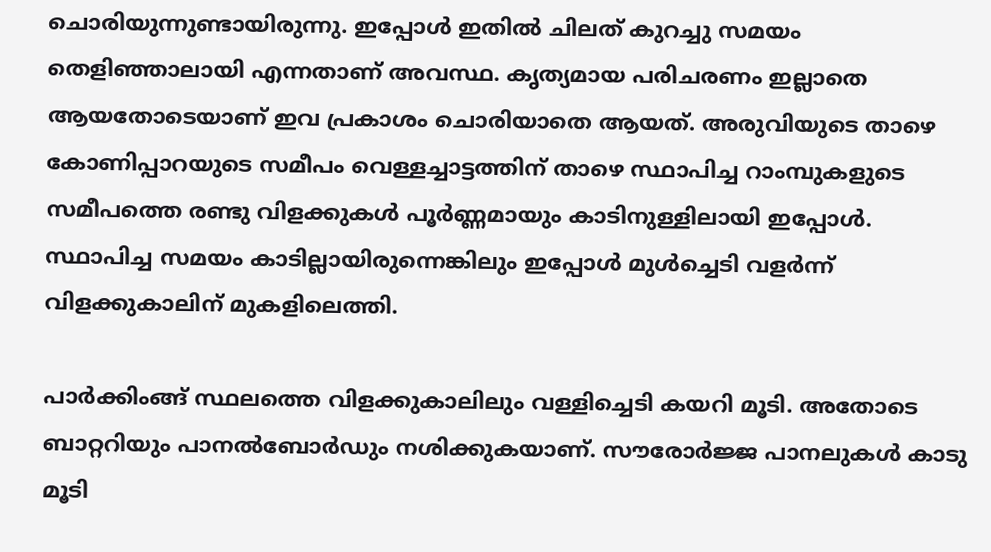ചൊരിയുന്നുണ്ടായിരുന്നു. ഇപ്പോള്‍ ഇതില്‍ ചിലത് കുറച്ചു സമയം തെളിഞ്ഞാലായി എന്നതാണ് അവസ്ഥ. കൃത്യമായ പരിചരണം ഇല്ലാതെ ആയതോടെയാണ് ഇവ പ്രകാശം ചൊരിയാതെ ആയത്. അരുവിയുടെ താഴെ കോണിപ്പാറയുടെ സമീപം വെള്ളച്ചാട്ടത്തിന് താഴെ സ്ഥാപിച്ച റാംമ്പുകളുടെ സമീപത്തെ രണ്ടു വിളക്കുകള്‍ പൂര്‍ണ്ണമായും കാടിനുള്ളിലായി ഇപ്പോള്‍.
സ്ഥാപിച്ച സമയം കാടില്ലായിരുന്നെങ്കിലും ഇപ്പോള്‍ മുള്‍ച്ചെടി വളര്‍ന്ന് വിളക്കുകാലിന് മുകളിലെത്തി.

പാര്‍ക്കിംങ്ങ് സ്ഥലത്തെ വിളക്കുകാലിലും വള്ളിച്ചെടി കയറി മൂടി. അതോടെ ബാറ്ററിയും പാനല്‍ബോര്‍ഡും നശിക്കുകയാണ്. സൗരോര്‍ജ്ജ പാനലുകള്‍ കാടു മൂടി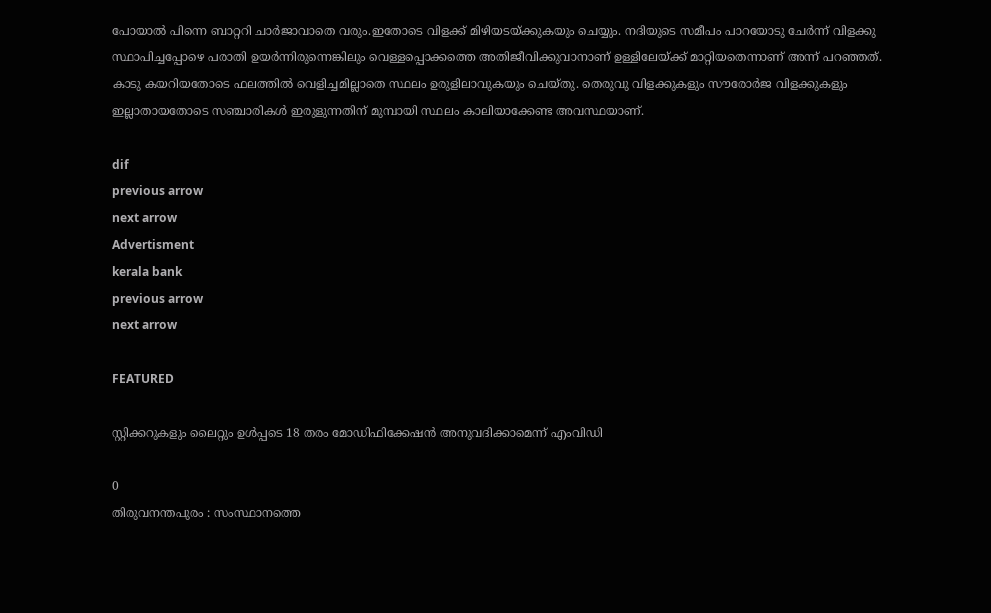പോയാല്‍ പിന്നെ ബാറ്ററി ചാര്‍ജാവാതെ വരും.ഇതോടെ വിളക്ക് മിഴിയടയ്ക്കുകയും ചെയ്യും. നദിയുടെ സമീപം പാറയോടു ചേര്‍ന്ന് വിളക്കു സ്ഥാപിച്ചപ്പോഴെ പരാതി ഉയര്‍ന്നിരുന്നെങ്കിലും വെള്ളപ്പൊക്കത്തെ അതിജീവിക്കുവാനാണ് ഉള്ളിലേയ്ക്ക് മാറ്റിയതെന്നാണ് അന്ന് പറഞ്ഞത്. കാടു കയറിയതോടെ ഫലത്തില്‍ വെളിച്ചമില്ലാതെ സ്ഥലം ഉരുളിലാവുകയും ചെയ്തു. തെരുവു വിളക്കുകളും സൗരോര്‍ജ വിളക്കുകളും ഇല്ലാതായതോടെ സഞ്ചാരികള്‍ ഇരുളുന്നതിന് മുമ്പായി സ്ഥലം കാലിയാക്കേണ്ട അവസ്ഥയാണ്.

dif
previous arrow
next arrow
Advertisment
kerala bank
previous arrow
next arrow

FEATURED

സ്റ്റിക്കറുകളും ലൈറ്റും ഉള്‍പ്പടെ 18 തരം മോഡിഫിക്കേഷന്‍ അനുവദിക്കാമെന്ന് എംവിഡി

0
തിരുവനന്തപുരം : സംസ്ഥാനത്തെ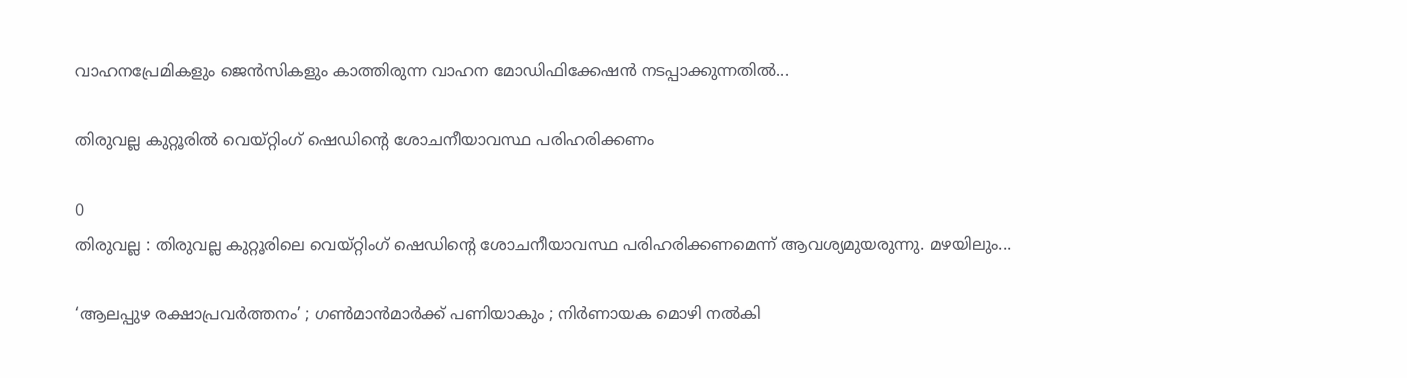വാഹനപ്രേമികളും ജെന്‍സികളും കാത്തിരുന്ന വാഹന മോഡിഫിക്കേഷന്‍ നടപ്പാക്കുന്നതില്‍...

തിരുവല്ല കുറ്റൂരില്‍ വെയ്റ്റിംഗ് ഷെഡിന്റെ ശോചനീയാവസ്ഥ പരിഹരിക്കണം

0
തിരുവല്ല : തിരുവല്ല കുറ്റൂരിലെ വെയ്റ്റിംഗ് ഷെഡിന്റെ ശോചനീയാവസ്ഥ പരിഹരിക്കണമെന്ന് ആവശ്യമുയരുന്നു. മഴയിലും...

‘ആലപ്പുഴ രക്ഷാപ്രവർത്തനം’ ; ഗൺമാൻമാർക്ക് പണിയാകും ; നിർണായക മൊഴി നൽകി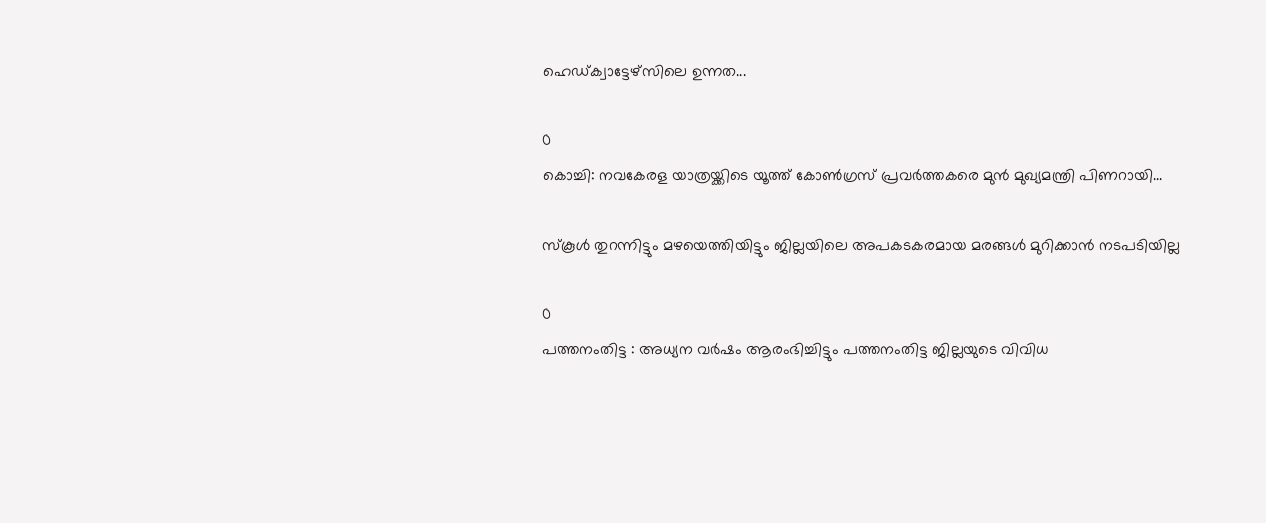ഹെഡ്ക്വാട്ടേഴ്സിലെ ഉന്നത...

0
കൊച്ചി: നവകേരള യാത്രയ്ക്കിടെ യൂത്ത് കോൺഗ്രസ്‌ പ്രവർത്തകരെ മുൻ മുഖ്യമന്ത്രി പിണറായി...

സ്കൂള്‍ തുറന്നിട്ടും മഴയെത്തിയിട്ടും ജില്ലയിലെ അപകടകരമായ മരങ്ങള്‍ മുറിക്കാന്‍ നടപടിയില്ല

0
പത്തനംതിട്ട : അധ്യന വര്‍ഷം ആരംഭിച്ചിട്ടും പത്തനംതിട്ട ജില്ലയുടെ വിവിധ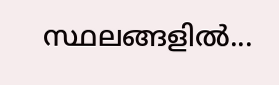സ്ഥലങ്ങളില്‍...